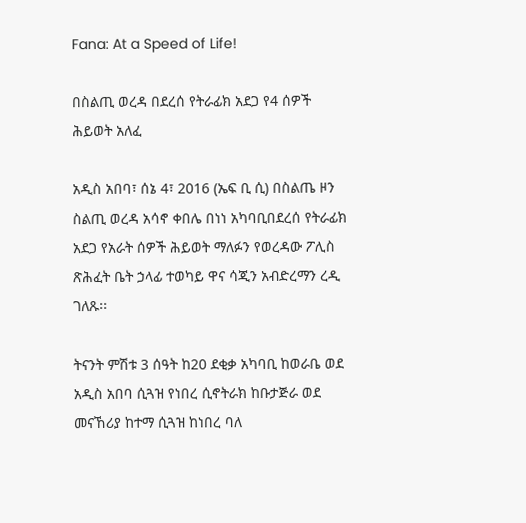Fana: At a Speed of Life!

በስልጢ ወረዳ በደረሰ የትራፊክ አደጋ የ4 ሰዎች ሕይወት አለፈ

አዲስ አበባ፣ ሰኔ 4፣ 2016 (ኤፍ ቢ ሲ) በስልጤ ዞን ስልጢ ወረዳ አሳኖ ቀበሌ በነነ አካባቢበደረሰ የትራፊክ አደጋ የአራት ሰዎች ሕይወት ማለፉን የወረዳው ፖሊስ ጽሕፈት ቤት ኃላፊ ተወካይ ዋና ሳጂን አብድረማን ረዲ ገለጹ፡፡

ትናንት ምሽቱ 3 ሰዓት ከ20 ደቂቃ አካባቢ ከወራቤ ወደ አዲስ አበባ ሲጓዝ የነበረ ሲኖትራክ ከቡታጅራ ወደ መናኸሪያ ከተማ ሲጓዝ ከነበረ ባለ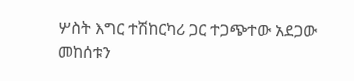ሦስት እግር ተሽከርካሪ ጋር ተጋጭተው አደጋው መከሰቱን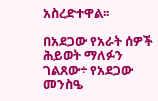አስረድተዋል፡፡

በአደጋው የአራት ሰዎች ሕይወት ማለፉን ገልጸው÷ የአደጋው መንስዔ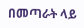በመጣራት ላይ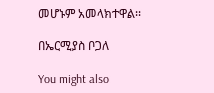መሆኑም አመላክተዋል፡፡

በኤርሚያስ ቦጋለ

You might also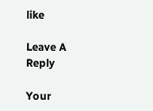like

Leave A Reply

Your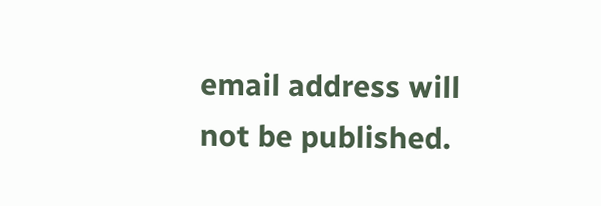email address will not be published.